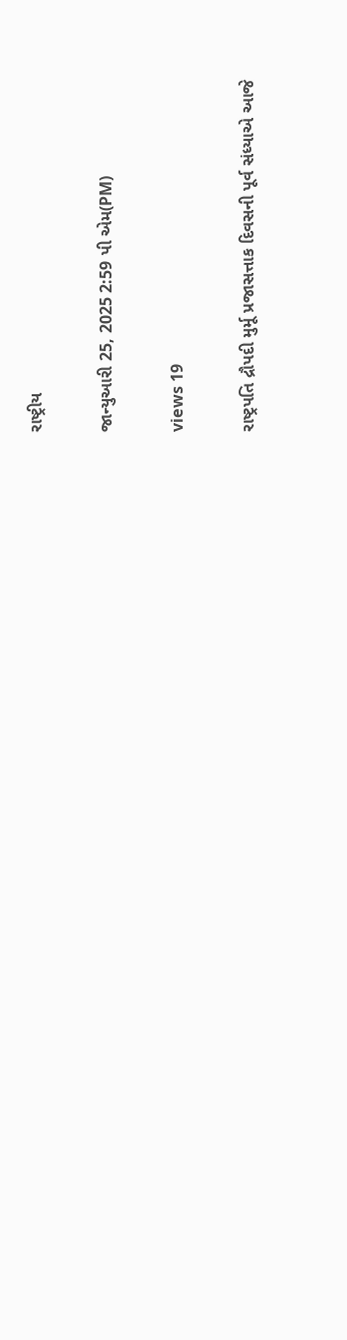રાષ્ટ્રીય

જાન્યુઆરી 25, 2025 2:59 પી એમ(PM)

views 19

રાષ્ટ્રપતિ દ્રૌપદી મુર્મૂ પ્રજાસત્તાક દિવસની પૂર્વ સંધ્યાએ આજે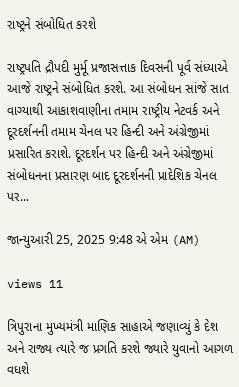રાષ્ટ્રને સંબોધિત કરશે

રાષ્ટ્રપતિ દ્રૌપદી મુર્મૂ પ્રજાસત્તાક દિવસની પૂર્વ સંધ્યાએ આજે રાષ્ટ્રને સંબોધિત કરશે. આ સંબોધન સાંજે સાત વાગ્યાથી આકાશવાણીના તમામ રાષ્ટ્રીય નેટવર્ક અને દૂરદર્શનની તમામ ચેનલ પર હિન્દી અને અંગ્રેજીમાં પ્રસારિત કરાશે. દૂરદર્શન પર હિન્દી અને અંગ્રેજીમાં સંબોધનના પ્રસારણ બાદ દૂરદર્શનની પ્રાદેશિક ચેનલ પર...

જાન્યુઆરી 25, 2025 9:48 એ એમ (AM)

views 11

ત્રિપુરાના મુખ્યમંત્રી માણિક સાહાએ જણાવ્યું કે દેશ અને રાજ્ય ત્યારે જ પ્રગતિ કરશે જ્યારે યુવાનો આગળ વધશે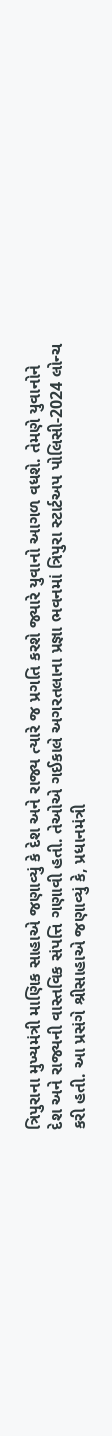ત્રિપુરાના મુખ્યમંત્રી માણિક સાહાએ જણાવ્યું કે દેશ અને રાજ્ય ત્યારે જ પ્રગતિ કરશે જ્યારે યુવાનો આગળ વધશે. તેમણે યુવાનોને દેશ અને રાજ્યની વાસ્તવિક સંપત્તિ ગણાવી હતી. તેઓએ ગઈકાલે અગરતલાના પ્રજ્ઞા ભવનમાં ત્રિપુરા સ્ટાર્ટઅપ પોલિસી-2024 લોન્ચ કરી હતી. આ પ્રસંગે શ્રીસાહાએ જણાવ્યું કે, પ્રધાનમંત્રી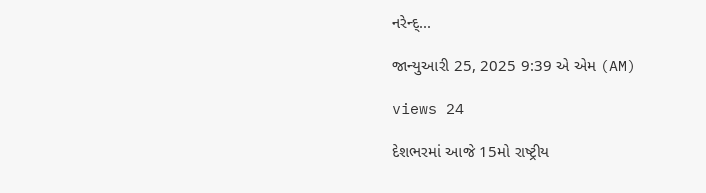નરેન્દ્...

જાન્યુઆરી 25, 2025 9:39 એ એમ (AM)

views 24

દેશભરમાં આજે 15મો રાષ્ટ્રીય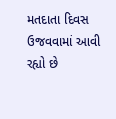મતદાતા દિવસ ઉજવવામાં આવી રહ્યો છે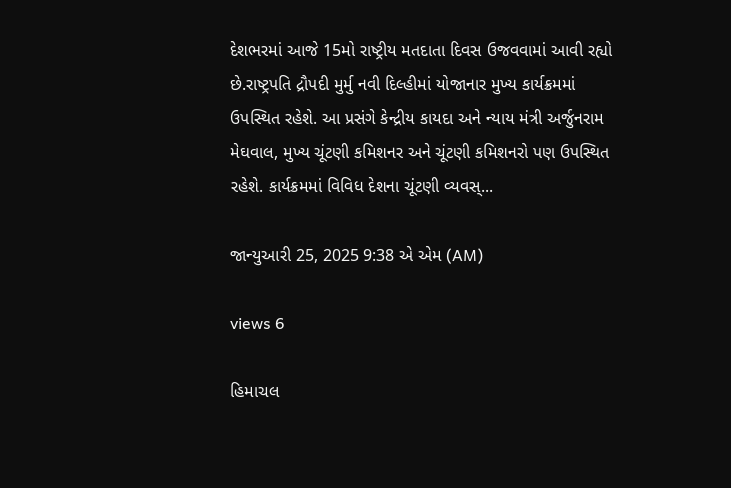દેશભરમાં આજે 15મો રાષ્ટ્રીય મતદાતા દિવસ ઉજવવામાં આવી રહ્યો છે.રાષ્ટ્રપતિ દ્રૌપદી મુર્મુ નવી દિલ્હીમાં યોજાનાર મુખ્ય કાર્યક્રમમાં ઉપસ્થિત રહેશે. આ પ્રસંગે કેન્દ્રીય કાયદા અને ન્યાય મંત્રી અર્જુનરામ મેઘવાલ, મુખ્ય ચૂંટણી કમિશનર અને ચૂંટણી કમિશનરો પણ ઉપસ્થિત રહેશે. કાર્યક્રમમાં વિવિધ દેશના ચૂંટણી વ્યવસ્...

જાન્યુઆરી 25, 2025 9:38 એ એમ (AM)

views 6

હિમાચલ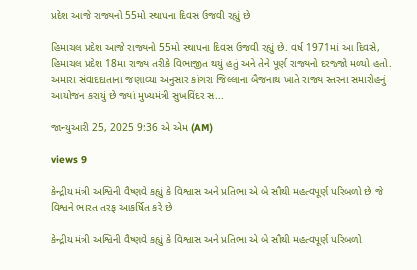પ્રદેશ આજે રાજ્યનો 55મો સ્થાપના દિવસ ઉજવી રહ્યું છે

હિમાચલ પ્રદેશ આજે રાજ્યનો 55મો સ્થાપના દિવસ ઉજવી રહ્યું છે. વર્ષ 1971માં આ દિવસે, હિમાચલ પ્રદેશ 18મા રાજ્ય તરીકે વિભાજીત થયું હતું અને તેને પૂર્ણ રાજ્યનો દરજ્જો મળ્યો હતો. અમારા સંવાદદાતાના જણાવ્યા અનુસાર કાંગરા જિલ્લાના બૈજનાથ ખાતે રાજ્ય સ્તરના સમારોહનું આયોજન કરાયું છે જ્યાં મુખ્યમંત્રી સુખવિંદર સ...

જાન્યુઆરી 25, 2025 9:36 એ એમ (AM)

views 9

કેન્દ્રીય મંત્રી અશ્વિની વૈષ્ણવે કહ્યું કે વિશ્વાસ અને પ્રતિભા એ બે સૌથી મહત્વપૂર્ણ પરિબળો છે જે વિશ્વને ભારત તરફ આકર્ષિત કરે છે

કેન્દ્રીય મંત્રી અશ્વિની વૈષ્ણવે કહ્યું કે વિશ્વાસ અને પ્રતિભા એ બે સૌથી મહત્વપૂર્ણ પરિબળો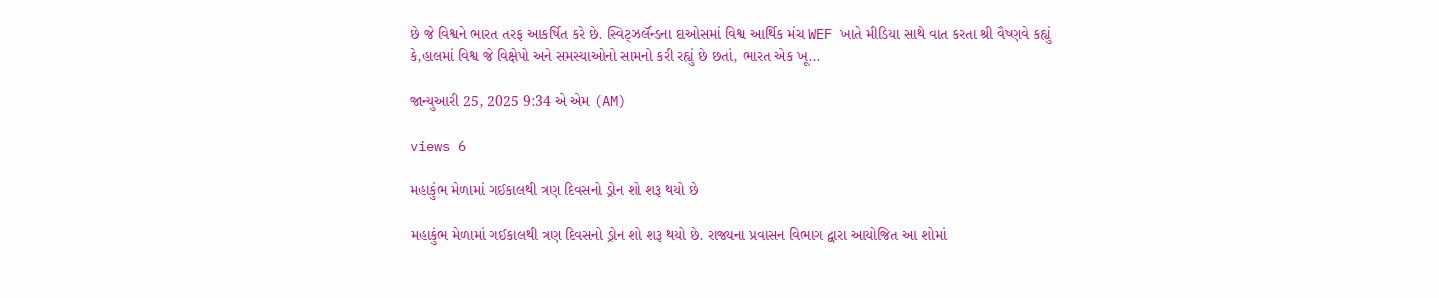છે જે વિશ્વને ભારત તરફ આકર્ષિત કરે છે. સ્વિટ્ઝર્લૅન્ડના દાઓસમાં વિશ્વ આર્થિક મંચ WEF ખાતે મીડિયા સાથે વાત કરતા શ્રી વૈષ્ણવે કહ્યું કે,હાલમાં વિશ્વ જે વિક્ષેપો અને સમસ્યાઓનો સામનો કરી રહ્યું છે છતાં, ભારત એક ખૂ...

જાન્યુઆરી 25, 2025 9:34 એ એમ (AM)

views 6

મહાકુંભ મેળામાં ગઈકાલથી ત્રણ દિવસનો ડ્રોન શો શરૂ થયો છે

મહાકુંભ મેળામાં ગઈકાલથી ત્રણ દિવસનો ડ્રોન શો શરૂ થયો છે. રાજ્યના પ્રવાસન વિભાગ દ્વારા આયોજિત આ શોમાં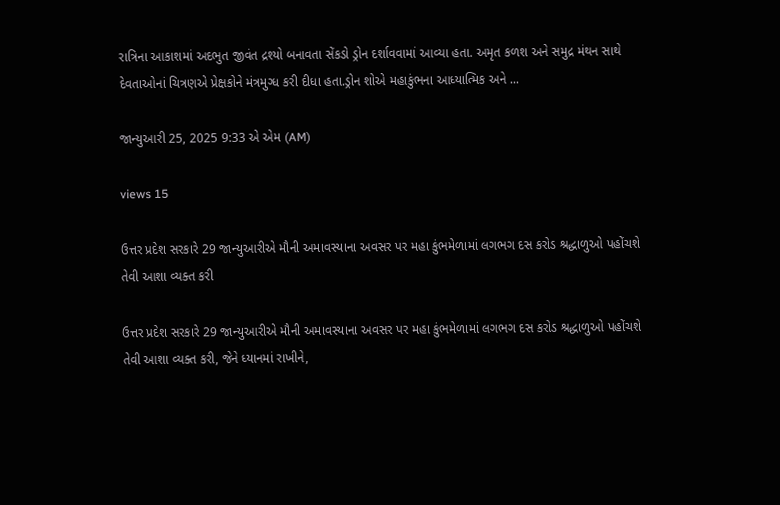રાત્રિના આકાશમાં અદભુત જીવંત દ્રશ્યો બનાવતા સેંકડો ડ્રોન દર્શાવવામાં આવ્યા હતા. અમૃત કળશ અને સમુદ્ર મંથન સાથે દેવતાઓનાં ચિત્રણએ પ્રેક્ષકોને મંત્રમુગ્ધ કરી દીધા હતા.ડ્રોન શોએ મહાકુંભના આધ્યાત્મિક અને ...

જાન્યુઆરી 25, 2025 9:33 એ એમ (AM)

views 15

ઉત્તર પ્રદેશ સરકારે 29 જાન્યુઆરીએ મૌની અમાવસ્યાના અવસર પર મહા કુંભમેળામાં લગભગ દસ કરોડ શ્રદ્ધાળુઓ પહોંચશે તેવી આશા વ્યક્ત કરી

ઉત્તર પ્રદેશ સરકારે 29 જાન્યુઆરીએ મૌની અમાવસ્યાના અવસર પર મહા કુંભમેળામાં લગભગ દસ કરોડ શ્રદ્ધાળુઓ પહોંચશે તેવી આશા વ્યક્ત કરી, જેને ધ્યાનમાં રાખીને,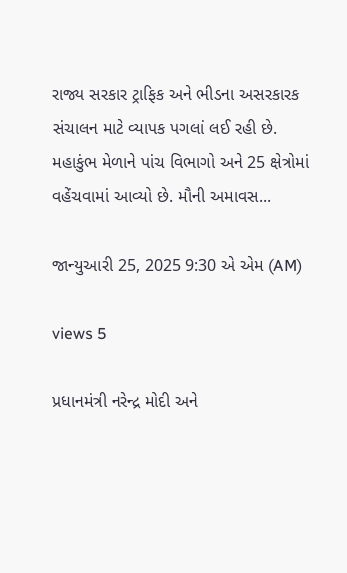રાજ્ય સરકાર ટ્રાફિક અને ભીડના અસરકારક સંચાલન માટે વ્યાપક પગલાં લઈ રહી છે. મહાકુંભ મેળાને પાંચ વિભાગો અને 25 ક્ષેત્રોમાં વહેંચવામાં આવ્યો છે. મૌની અમાવસ...

જાન્યુઆરી 25, 2025 9:30 એ એમ (AM)

views 5

પ્રધાનમંત્રી નરેન્દ્ર મોદી અને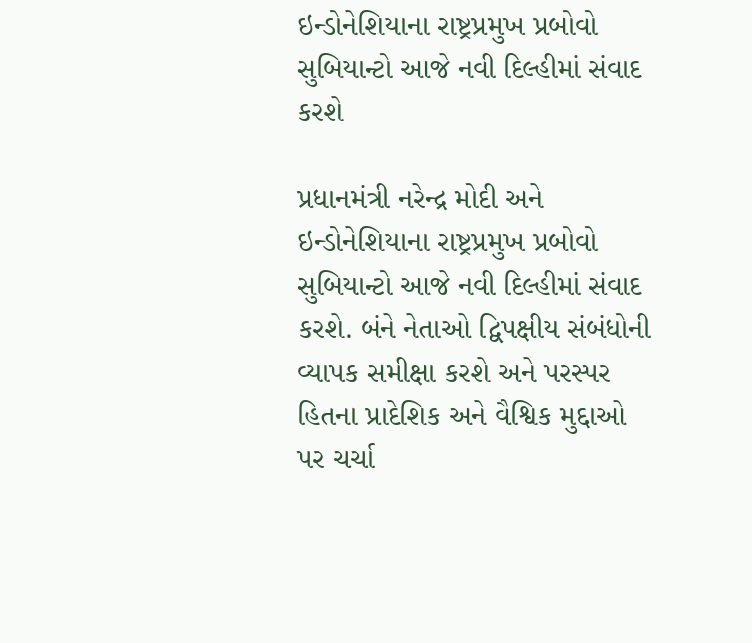ઇન્ડોનેશિયાના રાષ્ટ્રપ્રમુખ પ્રબોવો સુબિયાન્ટો આજે નવી દિલ્હીમાં સંવાદ કરશે

પ્રધાનમંત્રી નરેન્દ્ર મોદી અને ઇન્ડોનેશિયાના રાષ્ટ્રપ્રમુખ પ્રબોવો સુબિયાન્ટો આજે નવી દિલ્હીમાં સંવાદ કરશે. બંને નેતાઓ દ્વિપક્ષીય સંબંધોની વ્યાપક સમીક્ષા કરશે અને પરસ્પર હિતના પ્રાદેશિક અને વૈશ્વિક મુદ્દાઓ પર ચર્ચા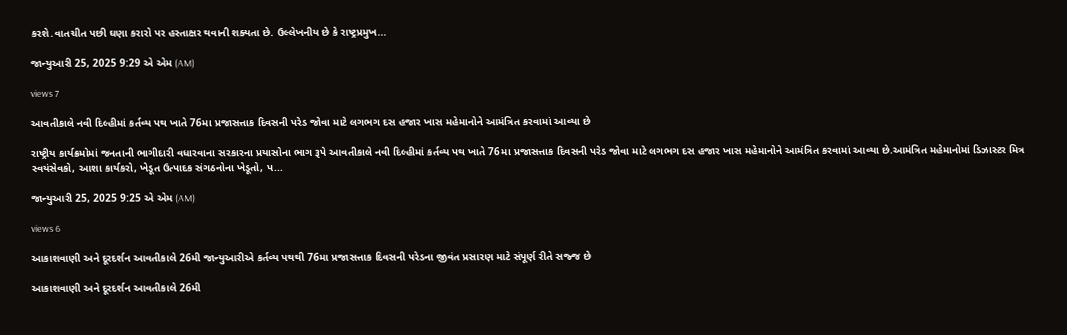કરશે.વાતચીત પછી ઘણા કરારો પર હસ્તાક્ષર થવાની શક્યતા છે. ઉલ્લેખનીય છે કે રાષ્ટ્રપ્રમુખ...

જાન્યુઆરી 25, 2025 9:29 એ એમ (AM)

views 7

આવતીકાલે નવી દિલ્હીમાં કર્તવ્ય પથ ખાતે 76મા પ્રજાસત્તાક દિવસની પરેડ જોવા માટે લગભગ દસ હજાર ખાસ મહેમાનોને આમંત્રિત કરવામાં આવ્યા છે

રાષ્ટ્રીય કાર્યક્રમોમાં જનતાની ભાગીદારી વધારવાના સરકારના પ્રયાસોના ભાગ રૂપે આવતીકાલે નવી દિલ્હીમાં કર્તવ્ય પથ ખાતે 76મા પ્રજાસત્તાક દિવસની પરેડ જોવા માટે લગભગ દસ હજાર ખાસ મહેમાનોને આમંત્રિત કરવામાં આવ્યા છે.આમંત્રિત મહેમાનોમાં ડિઝાસ્ટર મિત્ર સ્વયંસેવકો, આશા કાર્યકરો, ખેડૂત ઉત્પાદક સંગઠનોના ખેડૂતો, પ...

જાન્યુઆરી 25, 2025 9:25 એ એમ (AM)

views 6

આકાશવાણી અને દૂરદર્શન આવતીકાલે 26મી જાન્યુઆરીએ કર્તવ્ય પથથી 76મા પ્રજાસત્તાક દિવસની પરેડના જીવંત પ્રસારણ માટે સંપૂર્ણ રીતે સજ્જ છે

આકાશવાણી અને દૂરદર્શન આવતીકાલે 26મી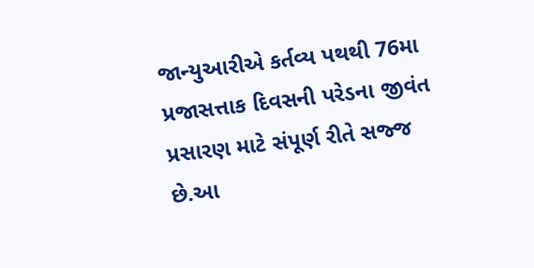જાન્યુઆરીએ કર્તવ્ય પથથી 76મા પ્રજાસત્તાક દિવસની પરેડના જીવંત પ્રસારણ માટે સંપૂર્ણ રીતે સજ્જ છે.આ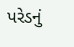પરેડનું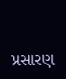પ્રસારણ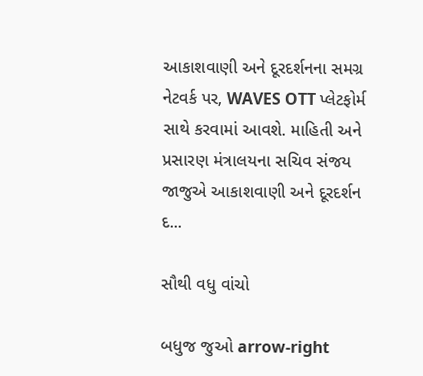આકાશવાણી અને દૂરદર્શનના સમગ્ર નેટવર્ક પર, WAVES OTT પ્લેટફોર્મ સાથે કરવામાં આવશે. માહિતી અને પ્રસારણ મંત્રાલયના સચિવ સંજય જાજુએ આકાશવાણી અને દૂરદર્શન દ...

સૌથી વધુ વાંચો

બધુજ જુઓ arrow-right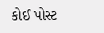કોઈ પોસ્ટ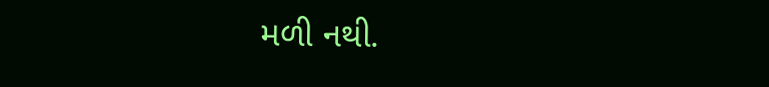મળી નથી.